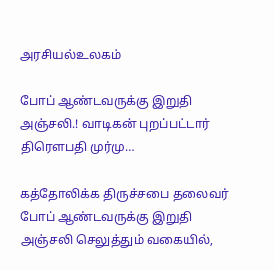அரசியல்உலகம்

போப் ஆண்டவருக்கு இறுதி அஞ்சலி.! வாடிகன் புறப்பட்டார் திரெளபதி முர்மு…

கத்தோலிக்க திருச்சபை தலைவர் போப் ஆண்டவருக்கு இறுதி அஞ்சலி செலுத்தும் வகையில்,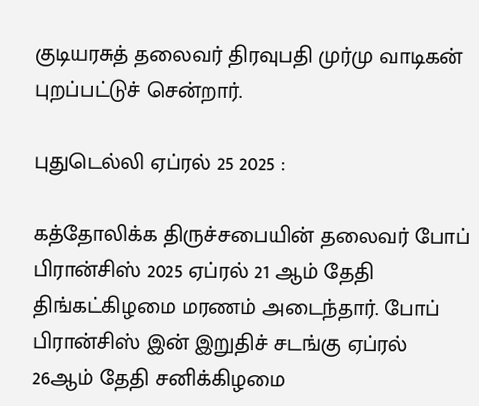குடியரசுத் தலைவர் திரவுபதி முர்மு வாடிகன் புறப்பட்டுச் சென்றார்.

புதுடெல்லி ஏப்ரல் 25 2025 :

கத்தோலிக்க திருச்சபையின் தலைவர் போப் பிரான்சிஸ் 2025 ஏப்ரல் 21 ஆம் தேதி திங்கட்கிழமை மரணம் அடைந்தார். போப் பிரான்சிஸ் இன் இறுதிச் சடங்கு ஏப்ரல் 26ஆம் தேதி சனிக்கிழமை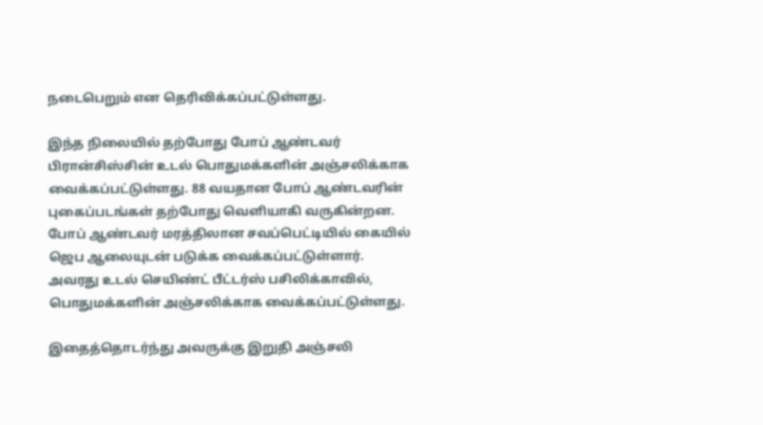நடைபெறும் என தெரிவிக்கப்பட்டுள்ளது.

இந்த நிலையில் தற்போது போப் ஆண்டவர் பிரான்சிஸ்சின் உடல் பொதுமக்களின் அஞ்சலிக்காக வைக்கப்பட்டுள்ளது. 88 வயதான போப் ஆண்டவரின் புகைப்படங்கள் தற்போது வெளியாகி வருகின்றன.
போப் ஆண்டவர் மரத்திலான சவப்பெட்டியில் கையில் ஜெப ஆலையுடன் படுக்க வைக்கப்பட்டுள்ளார். அவரது உடல் செயிண்ட் பீட்டர்ஸ் பசிலிக்காவில், பொதுமக்களின் அஞ்சலிக்காக வைக்கப்பட்டுள்ளது.

இதைத்தொடர்ந்து அவருக்கு இறுதி அஞ்சலி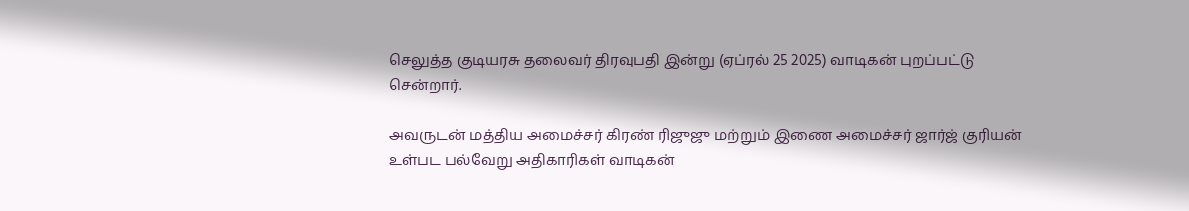செலுத்த குடியரசு தலைவர் திரவுபதி இன்று (ஏப்ரல் 25 2025) வாடிகன் புறப்பட்டு சென்றார்.

அவருடன் மத்திய அமைச்சர் கிரண் ரிஜுஜு மற்றும் இணை அமைச்சர் ஜார்ஜ் குரியன் உள்பட பல்வேறு அதிகாரிகள் வாடிகன்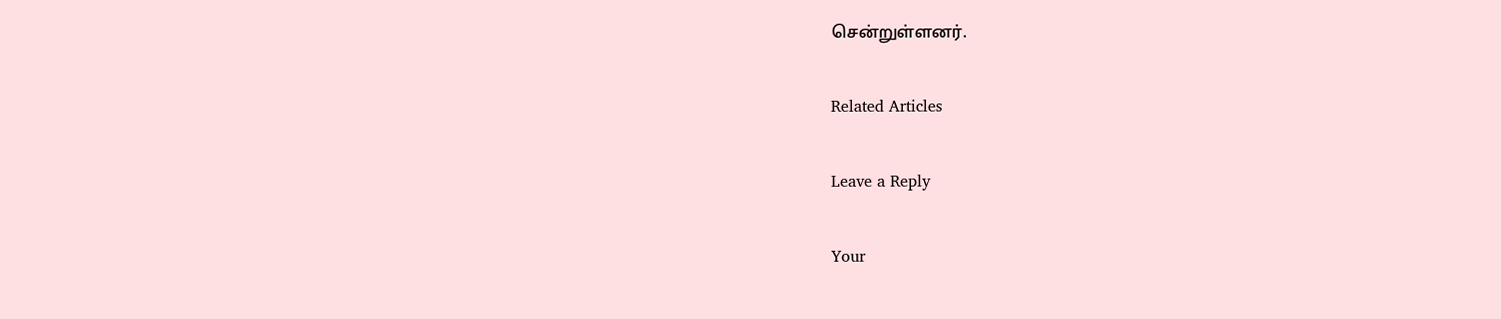சென்றுள்ளனர்.

Related Articles

Leave a Reply

Your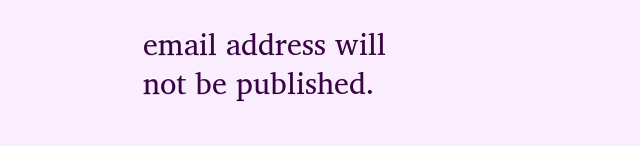email address will not be published.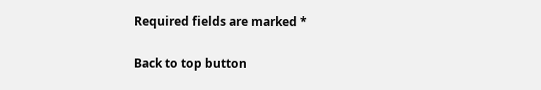Required fields are marked *

Back to top button